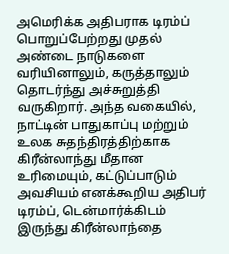அமெரிக்க அதிபராக டிரம்ப் பொறுப்பேற்றது முதல் அண்டை நாடுகளை வரியினாலும், கருத்தாலும் தொடர்ந்து அச்சுறுத்தி வருகிறார். அந்த வகையில், நாட்டின் பாதுகாப்பு மற்றும் உலக சுதந்திரத்திற்காக கிரீன்லாந்து மீதான உரிமையும், கட்டுப்பாடும் அவசியம் எனக்கூறிய அதிபர் டிரம்ப், டென்மார்க்கிடம் இருந்து கிரீன்லாந்தை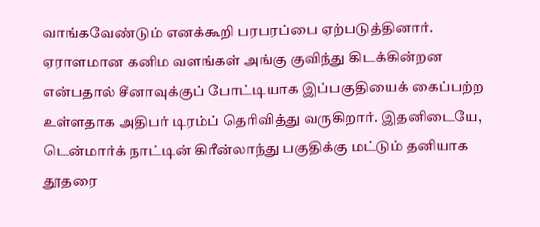வாங்கவேண்டும் எனக்கூறி பரபரப்பை ஏற்படுத்தினார்.
ஏராளமான கனிம வளங்கள் அங்கு குவிந்து கிடக்கின்றன என்பதால் சீனாவுக்குப் போட்டியாக இப்பகுதியைக் கைப்பற்ற உள்ளதாக அதிபர் டிரம்ப் தெரிவித்து வருகிறார். இதனிடையே, டென்மார்க் நாட்டின் கிரீன்லாந்து பகுதிக்கு மட்டும் தனியாக தூதரை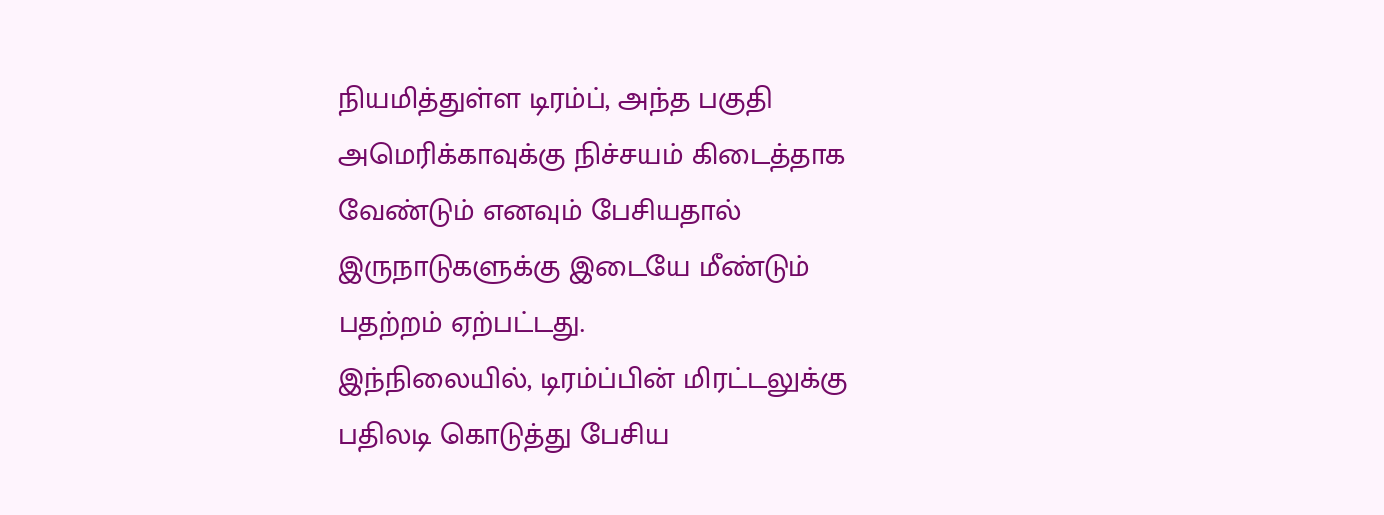நியமித்துள்ள டிரம்ப், அந்த பகுதி அமெரிக்காவுக்கு நிச்சயம் கிடைத்தாக வேண்டும் எனவும் பேசியதால் இருநாடுகளுக்கு இடையே மீண்டும் பதற்றம் ஏற்பட்டது.
இந்நிலையில், டிரம்ப்பின் மிரட்டலுக்கு பதிலடி கொடுத்து பேசிய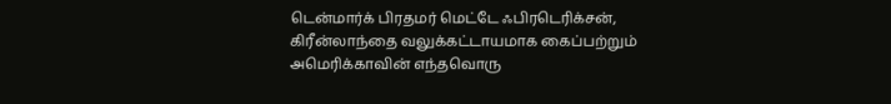டென்மார்க் பிரதமர் மெட்டே ஃபிரடெரிக்சன், கிரீன்லாந்தை வலுக்கட்டாயமாக கைப்பற்றும் அமெரிக்காவின் எந்தவொரு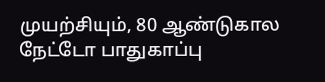முயற்சியும், 80 ஆண்டுகால நேட்டோ பாதுகாப்பு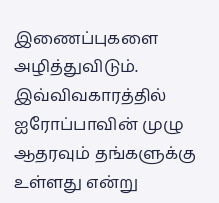இணைப்புகளை அழித்துவிடும். இவ்விவகாரத்தில் ஐரோப்பாவின் முழு ஆதரவும் தங்களுக்கு உள்ளது என்று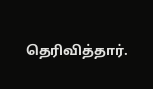தெரிவித்தார்.